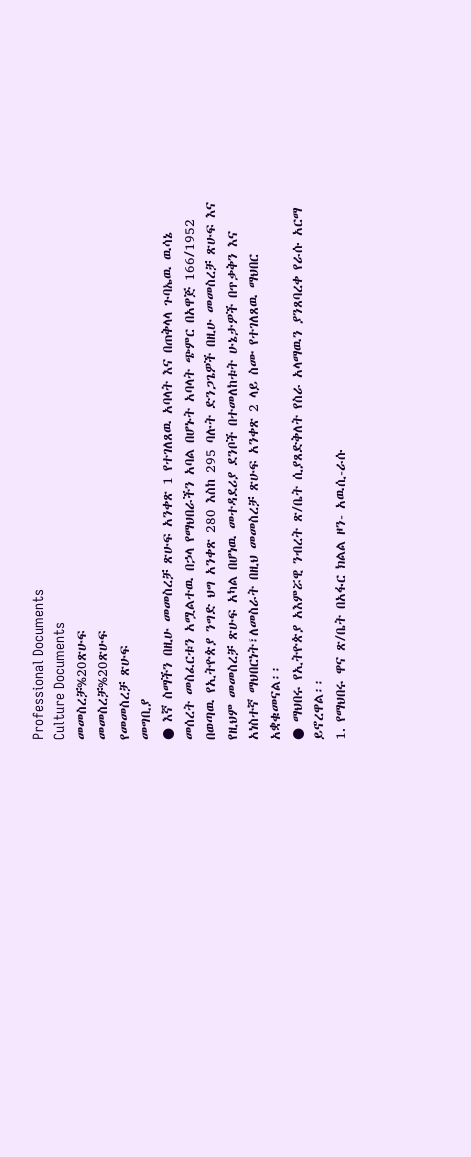Professional Documents
Culture Documents
መመስረቻ%20ጽሁፍ
መመስረቻ%20ጽሁፍ
የመመስረቻ ጽሁፍ
መግቢያ
● እኛ ስማችን በዚሁ መመስረቻ ጽሁፍ አንቀጽ 1 የተገለጸዉ አባላት እና በጠቅላላ ጉባኤዉ ዉሳኔ
መሰረት መስፈርቱን አሟልተዉ በኃላ የማህበራችን አባል በሆኑት አባላት ጭምር በአዋጅ 166/1952
በወጣዉ የኢትዮጵያ ንግድ ህግ አንቀጽ 280 እስከ 295 ባሉት ድንጋጌዎች በዚሁ መመስረቻ ጽሁፍ እና
የዚህም መመስረቻ ጽሁፍ አካል በሆነዉ መተዳደሪያ ደንቦች በተመለከቱት ሁኔታዎች በጥቃቅን እና
አነስተኛ ማህበርነት፣ለመስራት በዚህ መመስረቻ ጽሁፍ አንቀጽ 2 ላይ ስሙ የተገለጸዉ ማህበር
አቋቁመናል፡፡
● ማህበሩ የኢትዮጵያ አእምሯዊ ንብረት ጽ/ቤት ሲያጸድቅለት የስራ አላማዉን ያንጸባረቀ የራሱ አርማ
ይኖረዋል፡፡
1. የማህበሩ ዋና ጽ/ቤት በአፋር ክልል ዞን- አዉሲ-ራሱ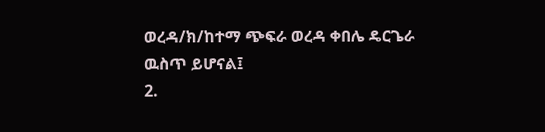ወረዳ/ክ/ከተማ ጭፍራ ወረዳ ቀበሌ ዴርጌራ
ዉስጥ ይሆናል፤
2.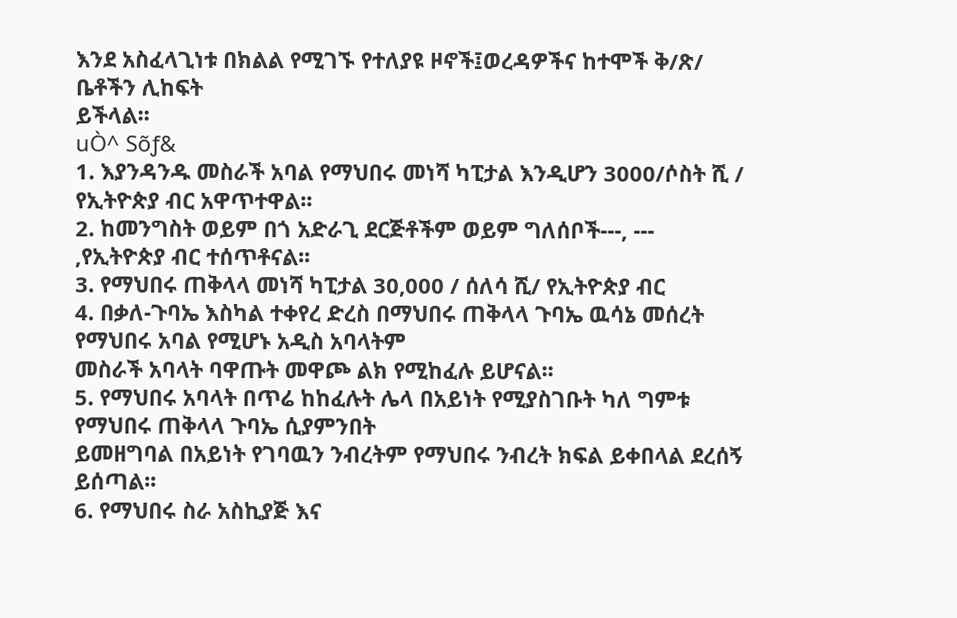እንደ አስፈላጊነቱ በክልል የሚገኙ የተለያዩ ዞኖች፤ወረዳዎችና ከተሞች ቅ/ጽ/ ቤቶችን ሊከፍት
ይችላል፡፡
uÒ^ Sõƒ&
1. እያንዳንዱ መስራች አባል የማህበሩ መነሻ ካፒታል እንዲሆን 3000/ሶስት ሺ / የኢትዮጵያ ብር አዋጥተዋል፡፡
2. ከመንግስት ወይም በጎ አድራጊ ደርጅቶችም ወይም ግለሰቦች---‚ ---
‚የኢትዮጵያ ብር ተሰጥቶናል፡፡
3. የማህበሩ ጠቅላላ መነሻ ካፒታል 30,000 / ሰለሳ ሺ/ የኢትዮጵያ ብር
4. በቃለ-ጉባኤ እስካል ተቀየረ ድረስ በማህበሩ ጠቅላላ ጉባኤ ዉሳኔ መሰረት የማህበሩ አባል የሚሆኑ አዲስ አባላትም
መስራች አባላት ባዋጡት መዋጮ ልክ የሚከፈሉ ይሆናል፡፡
5. የማህበሩ አባላት በጥሬ ከከፈሉት ሌላ በአይነት የሚያስገቡት ካለ ግምቱ የማህበሩ ጠቅላላ ጉባኤ ሲያምንበት
ይመዘግባል በአይነት የገባዉን ንብረትም የማህበሩ ንብረት ክፍል ይቀበላል ደረሰኝ ይሰጣል፡፡
6. የማህበሩ ስራ አስኪያጅ እና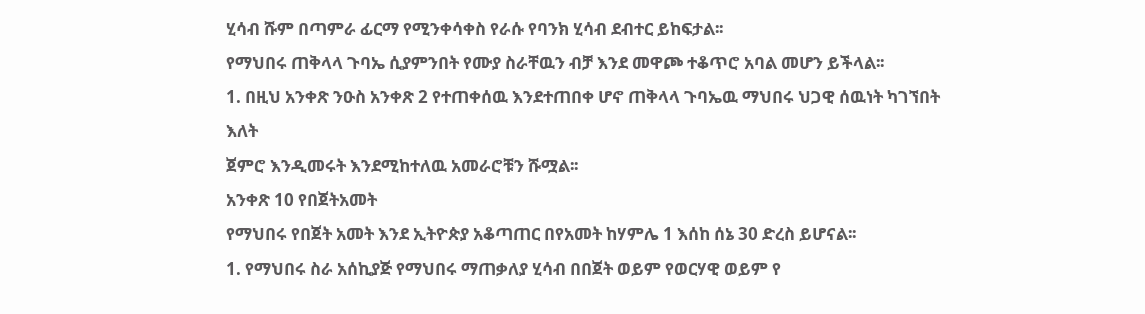ሂሳብ ሹም በጣምራ ፊርማ የሚንቀሳቀስ የራሱ የባንክ ሂሳብ ደብተር ይከፍታል፡፡
የማህበሩ ጠቅላላ ጉባኤ ሲያምንበት የሙያ ስራቸዉን ብቻ እንደ መዋጮ ተቆጥሮ አባል መሆን ይችላል፡፡
1. በዚህ አንቀጽ ንዑስ አንቀጽ 2 የተጠቀሰዉ እንደተጠበቀ ሆኖ ጠቅላላ ጉባኤዉ ማህበሩ ህጋዊ ሰዉነት ካገኘበት እለት
ጀምሮ እንዲመሩት እንደሚከተለዉ አመራሮቹን ሹሟል፡፡
አንቀጽ 10 የበጀትአመት
የማህበሩ የበጀት አመት እንደ ኢትዮጵያ አቆጣጠር በየአመት ከሃምሌ 1 እሰከ ሰኔ 30 ድረስ ይሆናል፡፡
1. የማህበሩ ስራ አሰኪያጅ የማህበሩ ማጠቃለያ ሂሳብ በበጀት ወይም የወርሃዊ ወይም የ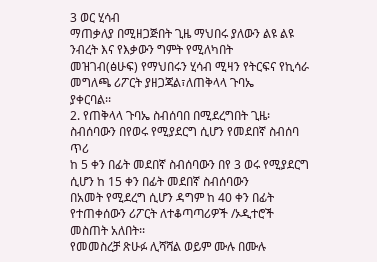3 ወር ሂሳብ
ማጠቃለያ በሚዘጋጅበት ጊዜ ማህበሩ ያለውን ልዩ ልዩ ንብረት እና የእቃውን ግምት የሚለካበት
መዝገብ(ፅሁፍ) የማህበሩን ሂሳብ ሚዛን የትርፍና የኪሳራ መግለጫ ሪፖርት ያዘጋጃል፣ለጠቅላላ ጉባኤ
ያቀርባል፡፡
2. የጠቅላላ ጉባኤ ስብሰባበ በሚደረግበት ጊዜ፡ስብሰባውን በየወሩ የሚያደርግ ሲሆን የመደበኛ ስብሰባ ጥሪ
ከ 5 ቀን በፊት መደበኛ ስብሰባውን በየ 3 ወሩ የሚያደርግ ሲሆን ከ 15 ቀን በፊት መደበኛ ስብሰባውን
በአመት የሚደረግ ሲሆን ዳግም ከ 40 ቀን በፊት የተጠቀሰውን ሪፖርት ለተቆጣጣሪዎች /ኦዲተሮች
መስጠት አለበት፡፡
የመመስረቻ ጽሁፉ ሊሻሻል ወይም ሙሉ በሙሉ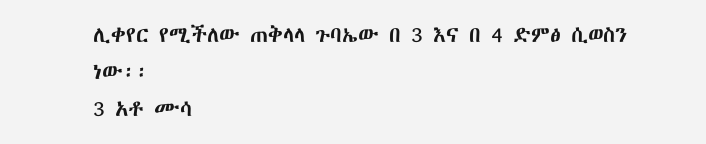ሊቀየር የሚችለው ጠቅላላ ጉባኤው በ 3 እና በ 4 ድምፅ ሲወስን ነው፡፡
3 አቶ ሙሳ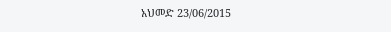አህመድ 23/06/2015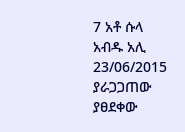7 አቶ ሱላ አብዱ አሊ 23/06/2015
ያራጋጋጠው ያፀደቀው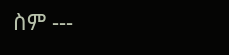ስም ---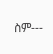ስም---